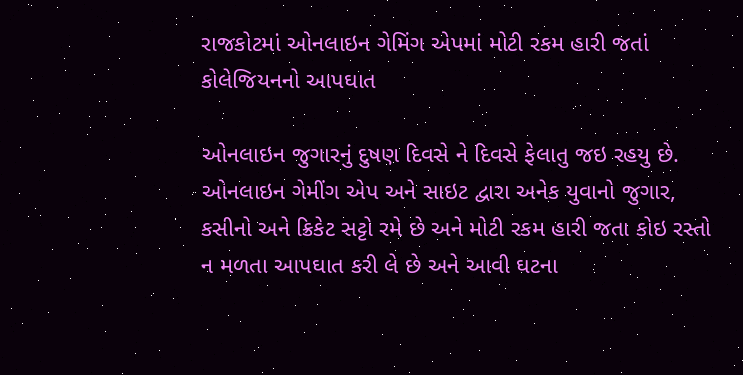રાજકોટમાં ઓનલાઇન ગેમિંગ એપમાં મોટી રકમ હારી જતાં કોલેજિયનનો આપઘાત

ઓનલાઇન જુગારનું દુષણ દિવસે ને દિવસે ફેલાતુ જઇ રહયુ છે. ઓનલાઇન ગેમીંગ એપ અને સાઇટ દ્વારા અનેક યુવાનો જુગાર, કસીનો અને ક્રિકેટ સટ્ટો રમે છે અને મોટી રકમ હારી જતા કોઇ રસ્તો ન મળતા આપઘાત કરી લે છે અને આવી ઘટના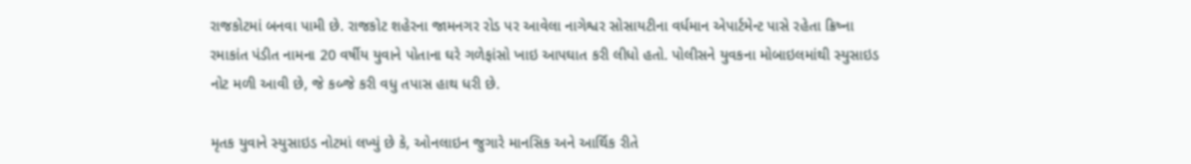રાજકોટમાં બનવા પામી છે. રાજકોટ શહેરના જામનગર રોડ પર આવેલા નાગેશ્વર સોસાયટીના વર્ધમાન એપાર્ટમેન્ટ પાસે રહેતા ક્રિષ્ના રમાકાંત પંડીત નામના 20 વર્ષીય યુવાને પોતાના ઘરે ગળેફાંસો ખાઇ આપઘાત કરી લીધો હતો. પોલીસને યુવકના મોબાઇલમાંથી સ્યુસાઇડ નોટ મળી આવી છે, જે કબ્જે કરી વધુ તપાસ હાથ ધરી છે.

મૃતક યુવાને સ્યુસાઇડ નોટમાં લખ્યું છે કે, ઓનલાઇન જુગારે માનસિક અને આર્થિક રીતે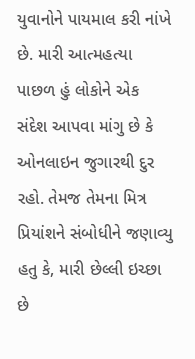યુવાનોને પાયમાલ કરી નાંખે છે. મારી આત્મહત્યા પાછળ હું લોકોને એક સંદેશ આપવા માંગુ છે કે ઓનલાઇન જુગારથી દુર રહો. તેમજ તેમના મિત્ર પ્રિયાંશને સંબોધીને જણાવ્યુ હતુ કે, મારી છેલ્લી ઇચ્છા છે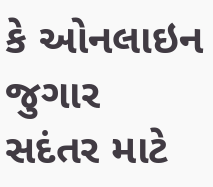કે ઓનલાઇન જુગાર સદંતર માટે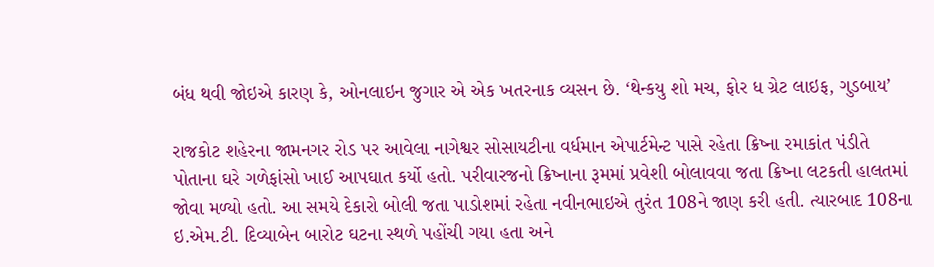બંધ થવી જોઇએ કારણ કે, ઓનલાઇન જુગાર એ એક ખતરનાક વ્યસન છે. ‘થેન્કયુ શો મચ, ફોર ધ ગ્રેટ લાઇફ, ગુડબાય’

રાજકોટ શહેરના જામનગર રોડ પર આવેલા નાગેશ્વર સોસાયટીના વર્ધમાન એપાર્ટમેન્ટ પાસે રહેતા ક્રિષ્ના રમાકાંત પંડીતે પોતાના ઘરે ગળેફાંસો ખાઈ આપઘાત કર્યો હતો. પરીવારજનો ક્રિષ્નાના રૂમમાં પ્રવેશી બોલાવવા જતા ક્રિષ્ના લટકતી હાલતમાં જોવા મળ્યો હતો. આ સમયે દેકારો બોલી જતા પાડોશમાં રહેતા નવીનભાઇએ તુરંત 108ને જાણ કરી હતી. ત્યારબાદ 108ના ઇ.એમ.ટી. દિવ્યાબેન બારોટ ઘટના સ્થળે પહોંચી ગયા હતા અને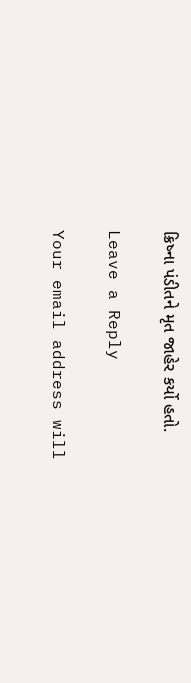ક્રિષ્ના પંડીતને મૃત જાહેર કર્યો હતો.

Leave a Reply

Your email address will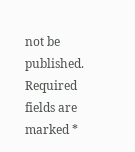not be published. Required fields are marked *